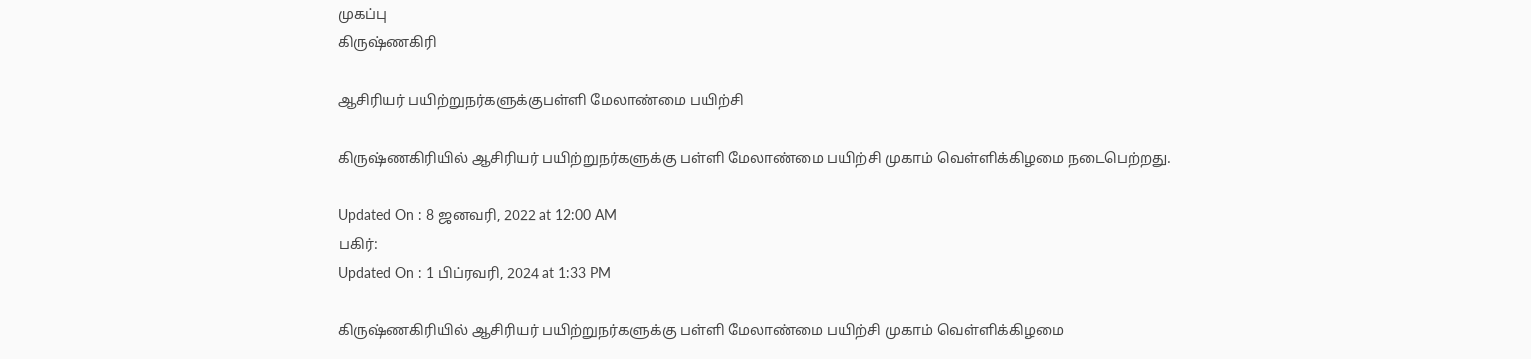முகப்பு
கிருஷ்ணகிரி

ஆசிரியர் பயிற்றுநர்களுக்குபள்ளி மேலாண்மை பயிற்சி

கிருஷ்ணகிரியில் ஆசிரியர் பயிற்றுநர்களுக்கு பள்ளி மேலாண்மை பயிற்சி முகாம் வெள்ளிக்கிழமை நடைபெற்றது.

Updated On : 8 ஜனவரி, 2022 at 12:00 AM
பகிர்:
Updated On : 1 பிப்ரவரி, 2024 at 1:33 PM

கிருஷ்ணகிரியில் ஆசிரியர் பயிற்றுநர்களுக்கு பள்ளி மேலாண்மை பயிற்சி முகாம் வெள்ளிக்கிழமை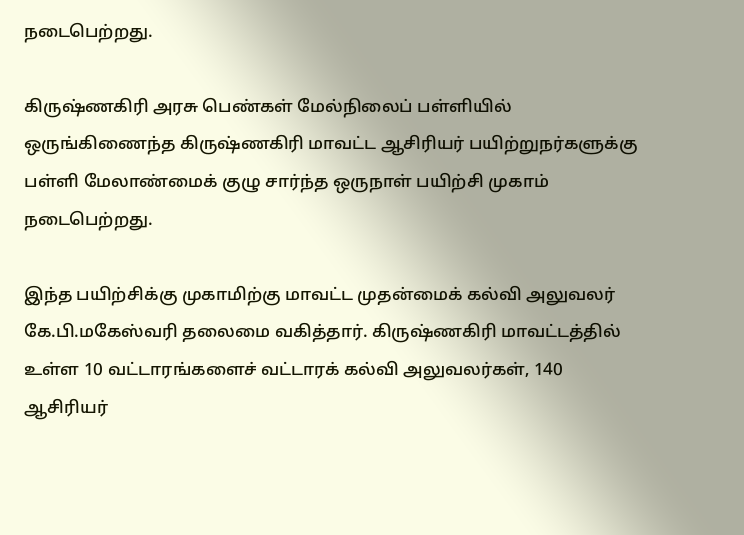நடைபெற்றது.

கிருஷ்ணகிரி அரசு பெண்கள் மேல்நிலைப் பள்ளியில் ஒருங்கிணைந்த கிருஷ்ணகிரி மாவட்ட ஆசிரியர் பயிற்றுநர்களுக்கு பள்ளி மேலாண்மைக் குழு சார்ந்த ஒருநாள் பயிற்சி முகாம் நடைபெற்றது.

இந்த பயிற்சிக்கு முகாமிற்கு மாவட்ட முதன்மைக் கல்வி அலுவலர் கே.பி.மகேஸ்வரி தலைமை வகித்தார். கிருஷ்ணகிரி மாவட்டத்தில் உள்ள 10 வட்டாரங்களைச் வட்டாரக் கல்வி அலுவலர்கள், 140 ஆசிரியர்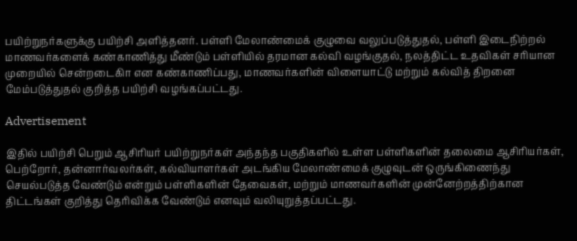பயிற்றுநர்களுக்கு பயிற்சி அளித்தனர். பள்ளி மேலாண்மைக் குழுவை வலுப்படுத்துதல், பள்ளி இடைநிற்றல் மாணவர்களைக் கண்காணித்து மீண்டும் பள்ளியில் தரமான கல்வி வழங்குதல், நலத்திட்ட உதவிகள் சரியான முறையில் சென்றடைகிா என கண்காணிப்பது, மாணவர்களின் விளையாட்டு மற்றும் கல்வித் திறனை மேம்படுத்துதல் குறித்த பயிற்சி வழங்கப்பட்டது.

Advertisement

இதில் பயிற்சி பெறும் ஆசிரியர் பயிற்றுநர்கள் அந்தந்த பகுதிகளில் உள்ள பள்ளிகளின் தலைமை ஆசிரியர்கள், பெற்றோர், தன்னார்வலர்கள், கல்வியாளர்கள் அடங்கிய மேலாண்மைக் குழுவுடன் ஒருங்கிணைந்து செயல்படுத்த வேண்டும் என்றும் பள்ளிகளின் தேவைகள், மற்றும் மாணவர்களின் முன்னேற்றத்திற்கான திட்டங்கள் குறித்து தெரிவிக்க வேண்டும் எனவும் வலியுறுத்தப்பட்டது.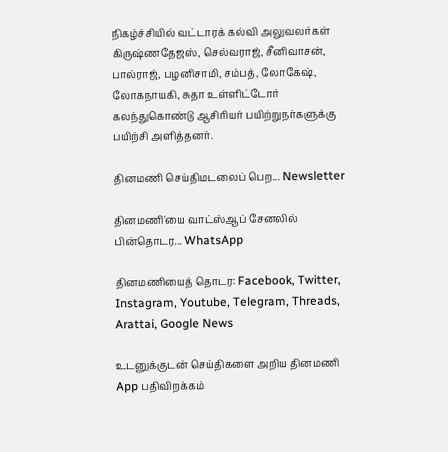நிகழ்ச்சியில் வட்டாரக் கல்வி அலுவலர்கள் கிருஷ்ணதேஜஸ், செல்வராஜ், சீனிவாசன், பால்ராஜ், பழனிசாமி, சம்பத், லோகேஷ், லோகநாயகி, சுதா உள்ளிட்டோர் கலந்துகொண்டு ஆசிரியர் பயிற்றுநர்களுக்கு பயிற்சி அளித்தனர்.

தினமணி செய்திமடலைப் பெற... Newsletter

தினமணி'யை வாட்ஸ்ஆப் சேனலில் பின்தொடர... WhatsApp

தினமணியைத் தொடர: Facebook, Twitter, Instagram, Youtube, Telegram, Threads, Arattai, Google News

உடனுக்குடன் செய்திகளை அறிய தினமணி App பதிவிறக்கம்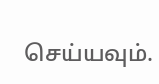செய்யவும்.